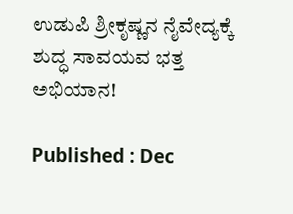ಉಡುಪಿ ಶ್ರೀಕೃಷ್ಣನ ನೈವೇದ್ಯಕ್ಕೆ ಶುದ್ಧ ಸಾವಯವ ಭತ್ತ ಅಭಿಯಾನ!

Published : Dec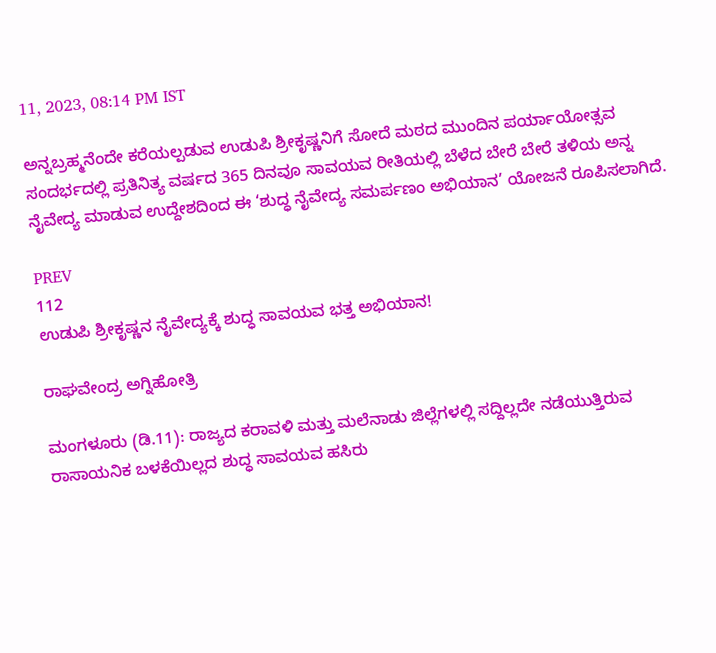11, 2023, 08:14 PM IST

ಅನ್ನಬ್ರಹ್ಮನೆಂದೇ ಕರೆಯಲ್ಪಡುವ ಉಡುಪಿ ಶ್ರೀಕೃಷ್ಣನಿಗೆ ಸೋದೆ ಮಠದ ಮುಂದಿನ ಪರ್ಯಾಯೋತ್ಸವ ಸಂದರ್ಭದಲ್ಲಿ ಪ್ರತಿನಿತ್ಯ ವರ್ಷದ 365 ದಿನವೂ ಸಾವಯವ ರೀತಿಯಲ್ಲಿ ಬೆಳೆದ ಬೇರೆ ಬೇರೆ ತಳಿಯ ಅನ್ನ ನೈವೇದ್ಯ ಮಾಡುವ ಉದ್ದೇಶದಿಂದ ಈ ‘ಶುದ್ಧ ನೈವೇದ್ಯ ಸಮರ್ಪಣಂ ಅಭಿಯಾನ’ ಯೋಜನೆ ರೂಪಿಸಲಾಗಿದೆ.

PREV
112
ಉಡುಪಿ ಶ್ರೀಕೃಷ್ಣನ ನೈವೇದ್ಯಕ್ಕೆ ಶುದ್ಧ ಸಾವಯವ ಭತ್ತ ಅಭಿಯಾನ!

ರಾಘವೇಂದ್ರ ಅಗ್ನಿಹೋತ್ರಿ

ಮಂಗಳೂರು (ಡಿ.11): ರಾಜ್ಯದ ಕರಾವಳಿ ಮತ್ತು ಮಲೆನಾಡು ಜಿಲ್ಲೆಗಳಲ್ಲಿ ಸದ್ದಿಲ್ಲದೇ ನಡೆಯುತ್ತಿರುವ ರಾಸಾಯನಿಕ ಬಳಕೆಯಿಲ್ಲದ ಶುದ್ಧ ಸಾವಯವ ಹಸಿರು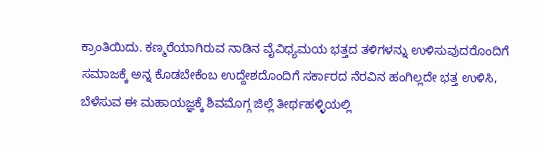ಕ್ರಾಂತಿಯಿದು. ಕಣ್ಮರೆಯಾಗಿರುವ ನಾಡಿನ ವೈವಿಧ್ಯಮಯ ಭತ್ತದ ತಳಿಗಳನ್ನು ಉಳಿಸುವುದರೊಂದಿಗೆ ಸಮಾಜಕ್ಕೆ ಅನ್ನ ಕೊಡಬೇಕೆಂಬ ಉದ್ದೇಶದೊಂದಿಗೆ ಸರ್ಕಾರದ ನೆರವಿನ ಹಂಗಿಲ್ಲದೇ ಭತ್ತ ಉಳಿಸಿ, ಬೆಳೆಸುವ ಈ ಮಹಾಯಜ್ಞಕ್ಕೆ ಶಿವಮೊಗ್ಗ ಜಿಲ್ಲೆ ತೀರ್ಥಹಳ್ಳಿಯಲ್ಲಿ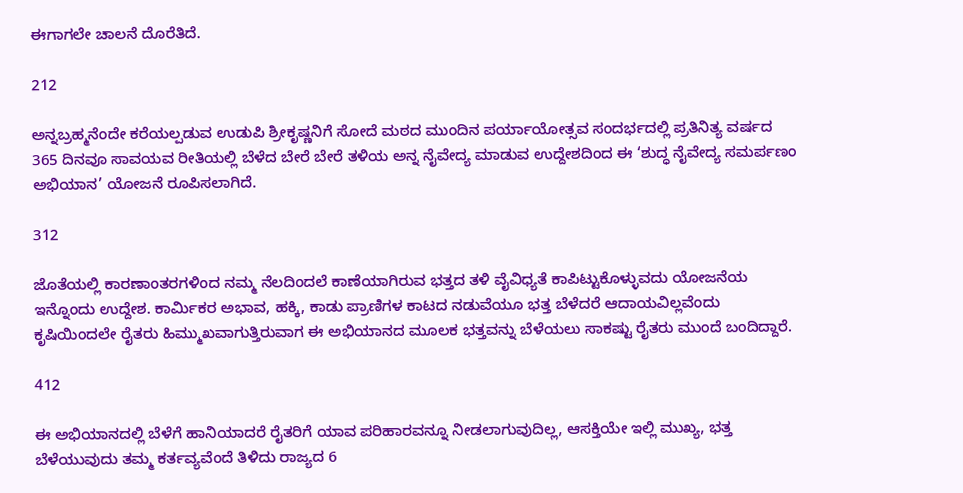ಈಗಾಗಲೇ ಚಾಲನೆ ದೊರೆತಿದೆ.

212

ಅನ್ನಬ್ರಹ್ಮನೆಂದೇ ಕರೆಯಲ್ಪಡುವ ಉಡುಪಿ ಶ್ರೀಕೃಷ್ಣನಿಗೆ ಸೋದೆ ಮಠದ ಮುಂದಿನ ಪರ್ಯಾಯೋತ್ಸವ ಸಂದರ್ಭದಲ್ಲಿ ಪ್ರತಿನಿತ್ಯ ವರ್ಷದ 365 ದಿನವೂ ಸಾವಯವ ರೀತಿಯಲ್ಲಿ ಬೆಳೆದ ಬೇರೆ ಬೇರೆ ತಳಿಯ ಅನ್ನ ನೈವೇದ್ಯ ಮಾಡುವ ಉದ್ದೇಶದಿಂದ ಈ ‘ಶುದ್ಧ ನೈವೇದ್ಯ ಸಮರ್ಪಣಂ ಅಭಿಯಾನ’ ಯೋಜನೆ ರೂಪಿಸಲಾಗಿದೆ.

312

ಜೊತೆಯಲ್ಲಿ ಕಾರಣಾಂತರಗಳಿಂದ ನಮ್ಮ ನೆಲದಿಂದಲೆ ಕಾಣೆಯಾಗಿರುವ ಭತ್ತದ ತಳಿ ವೈವಿಧ್ಯತೆ ಕಾಪಿಟ್ಟುಕೊಳ್ಳುವದು ಯೋಜನೆಯ ಇನ್ನೊಂದು ಉದ್ದೇಶ. ಕಾರ್ಮಿಕರ ಅಭಾವ, ಹಕ್ಕಿ, ಕಾಡು ಪ್ರಾಣಿಗಳ ಕಾಟದ ನಡುವೆಯೂ ಭತ್ತ ಬೆಳೆದರೆ ಆದಾಯವಿಲ್ಲವೆಂದು ಕೃಷಿಯಿಂದಲೇ ರೈತರು ಹಿಮ್ಮುಖವಾಗುತ್ತಿರುವಾಗ ಈ ಅಭಿಯಾನದ ಮೂಲಕ ಭತ್ತವನ್ನು ಬೆಳೆಯಲು ಸಾಕಷ್ಟು ರೈತರು ಮುಂದೆ ಬಂದಿದ್ದಾರೆ.

412

ಈ ಅಭಿಯಾನದಲ್ಲಿ ಬೆಳೆಗೆ ಹಾನಿಯಾದರೆ ರೈತರಿಗೆ ಯಾವ ಪರಿಹಾರವನ್ನೂ ನೀಡಲಾಗುವುದಿಲ್ಲ, ಆಸಕ್ತಿಯೇ ಇಲ್ಲಿ ಮುಖ್ಯ, ಭತ್ತ ಬೆಳೆಯುವುದು ತಮ್ಮ ಕರ್ತವ್ಯವೆಂದೆ ತಿಳಿದು ರಾಜ್ಯದ 6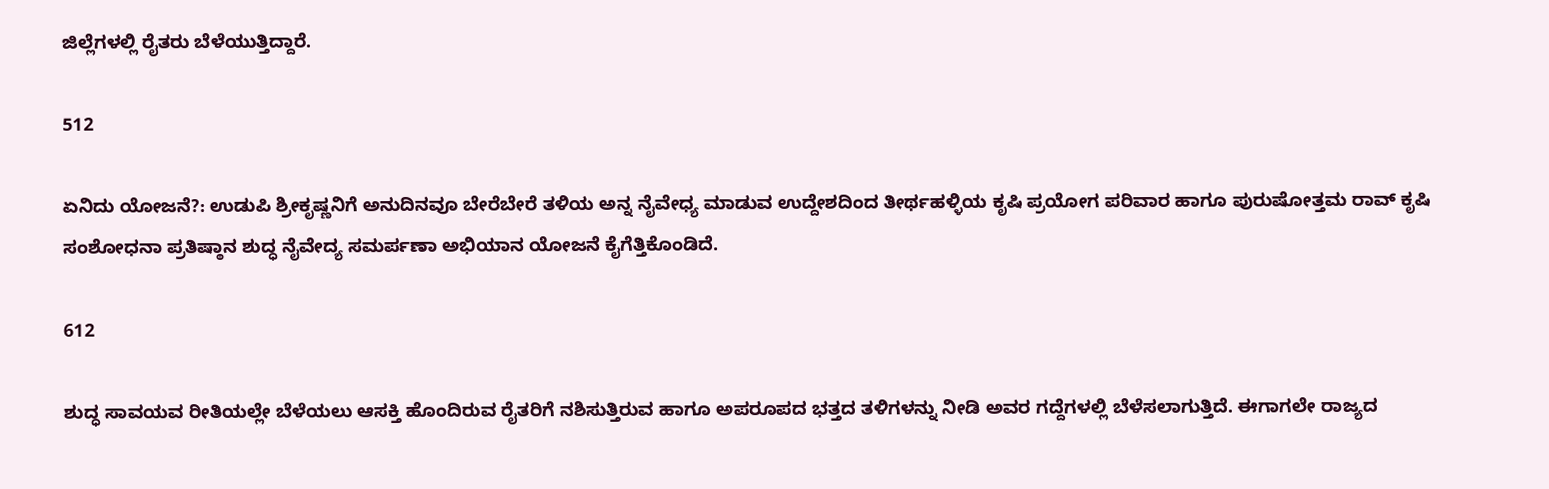ಜಿಲ್ಲೆಗಳಲ್ಲಿ ರೈತರು ಬೆಳೆಯುತ್ತಿದ್ದಾರೆ.

512

ಏನಿದು ಯೋಜನೆ?: ಉಡುಪಿ ಶ್ರೀಕೃಷ್ಣನಿಗೆ ಅನುದಿನವೂ ಬೇರೆಬೇರೆ ತಳಿಯ ಅನ್ನ ನೈವೇಧ್ಯ ಮಾಡುವ ಉದ್ದೇಶದಿಂದ ತೀರ್ಥಹಳ್ಳಿಯ ಕೃಷಿ ಪ್ರಯೋಗ ಪರಿವಾರ ಹಾಗೂ ಪುರುಷೋತ್ತಮ ರಾವ್‌ ಕೃಷಿ ಸಂಶೋಧನಾ ಪ್ರತಿಷ್ಠಾನ ಶುದ್ಧ ನೈವೇದ್ಯ ಸಮರ್ಪಣಾ ಅಭಿಯಾನ ಯೋಜನೆ ಕೈಗೆತ್ತಿಕೊಂಡಿದೆ.

612

ಶುದ್ಧ ಸಾವಯವ ರೀತಿಯಲ್ಲೇ ಬೆಳೆಯಲು ಆಸಕ್ತಿ ಹೊಂದಿರುವ ರೈತರಿಗೆ ನಶಿಸುತ್ತಿರುವ ಹಾಗೂ ಅಪರೂಪದ ಭತ್ತದ ತಳಿಗಳನ್ನು ನೀಡಿ ಅವರ ಗದ್ದೆಗಳಲ್ಲಿ ಬೆಳೆಸಲಾಗುತ್ತಿದೆ. ಈಗಾಗಲೇ ರಾಜ್ಯದ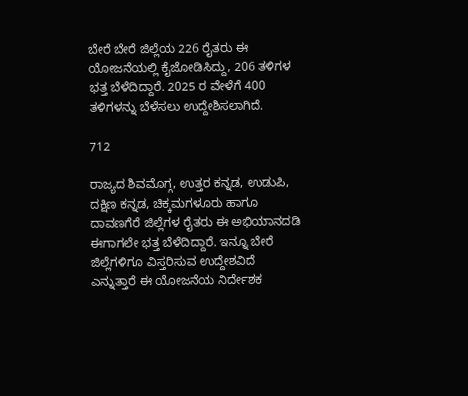ಬೇರೆ ಬೇರೆ ಜಿಲ್ಲೆಯ 226 ರೈತರು ಈ ಯೋಜನೆಯಲ್ಲಿ ಕೈಜೋಡಿಸಿದ್ದು, 206 ತಳಿಗಳ ಭತ್ತ ಬೆಳೆದಿದ್ದಾರೆ. 2025 ರ ವೇಳೆಗೆ 400 ತಳಿಗಳನ್ನು ಬೆಳೆಸಲು ಉದ್ದೇಶಿಸಲಾಗಿದೆ.

712

ರಾಜ್ಯದ ಶಿವಮೊಗ್ಗ, ಉತ್ತರ ಕನ್ನಡ, ಉಡುಪಿ, ದಕ್ಷಿಣ ಕನ್ನಡ, ಚಿಕ್ಕಮಗಳೂರು ಹಾಗೂ ದಾವಣಗೆರೆ ಜಿಲ್ಲೆಗಳ ರೈತರು ಈ ಅಭಿಯಾನದಡಿ ಈಗಾಗಲೇ ಭತ್ತ ಬೆಳೆದಿದ್ದಾರೆ. ಇನ್ನೂ ಬೇರೆ ಜಿಲ್ಲೆಗಳಿಗೂ ವಿಸ್ತರಿಸುವ ಉದ್ದೇಶವಿದೆ ಎನ್ನುತ್ತಾರೆ ಈ ಯೋಜನೆಯ ನಿರ್ದೇಶಕ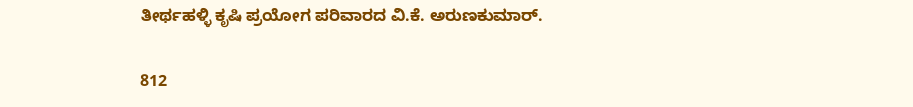ತೀರ್ಥಹಳ್ಳಿ ಕೃಷಿ ಪ್ರಯೋಗ ಪರಿವಾರದ ವಿ.ಕೆ. ಅರುಣಕುಮಾರ್‌.

812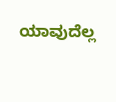ಯಾವುದೆಲ್ಲ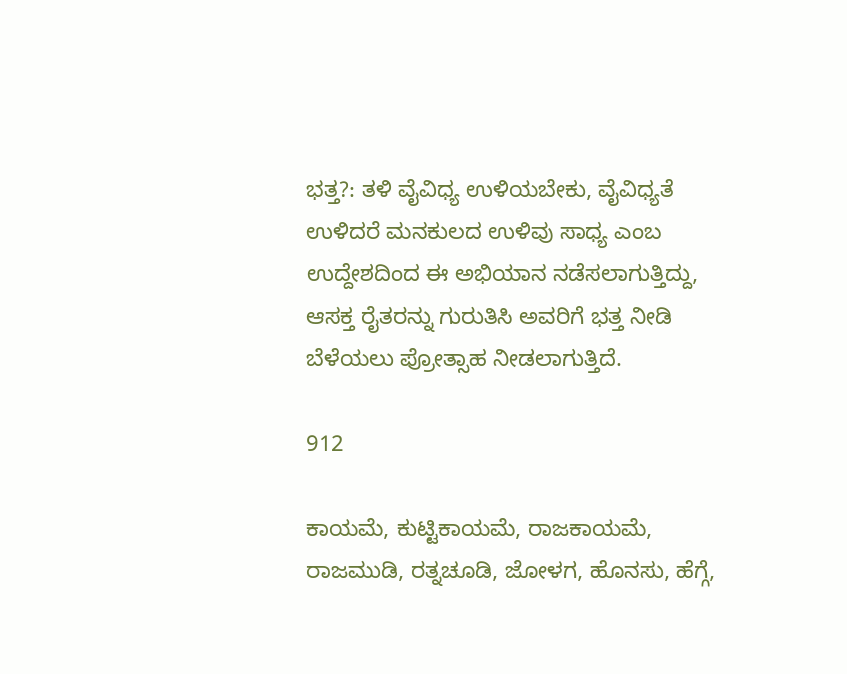ಭತ್ತ?: ತಳಿ ವೈವಿಧ್ಯ ಉಳಿಯಬೇಕು, ವೈವಿಧ್ಯತೆ ಉಳಿದರೆ ಮನಕುಲದ ಉಳಿವು ಸಾಧ್ಯ ಎಂಬ ಉದ್ದೇಶದಿಂದ ಈ ಅಭಿಯಾನ ನಡೆಸಲಾಗುತ್ತಿದ್ದು, ಆಸಕ್ತ ರೈತರನ್ನು ಗುರುತಿಸಿ ಅವರಿಗೆ ಭತ್ತ ನೀಡಿ ಬೆಳೆಯಲು ಪ್ರೋತ್ಸಾಹ ನೀಡಲಾಗುತ್ತಿದೆ.

912

ಕಾಯಮೆ, ಕುಟ್ಟಿಕಾಯಮೆ, ರಾಜಕಾಯಮೆ, ರಾಜಮುಡಿ, ರತ್ನಚೂಡಿ, ಜೋಳಗ, ಹೊನಸು, ಹೆಗ್ಗೆ,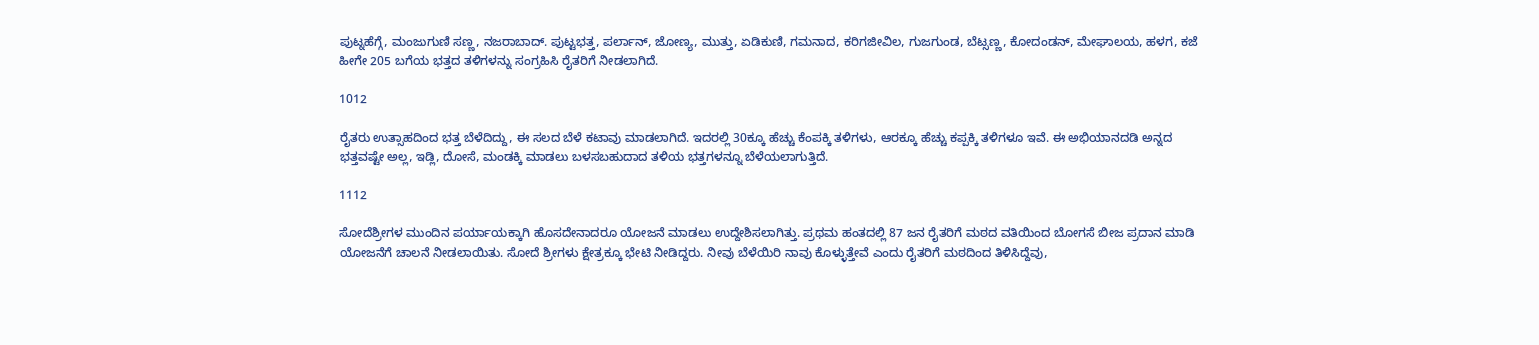ಪುಟ್ನಹೆಗ್ಗೆ, ಮಂಜುಗುಣಿ ಸಣ್ಣ, ನಜರಾಬಾದ್‌. ಪುಟ್ಟಭತ್ತ, ಪರ್ಲಾನ್‌, ಜೋಣ್ಯ, ಮುತ್ತು, ಏಡಿಕುಣಿ, ಗಮನಾದ, ಕರಿಗಜೀವಿಲ, ಗುಜಗುಂಡ, ಬೆಟ್ಸಣ್ಣ, ಕೋದಂಡನ್‌, ಮೇಘಾಲಯ, ಹಳಗ, ಕಜೆ ಹೀಗೇ 205 ಬಗೆಯ ಭತ್ತದ ತಳಿಗಳನ್ನು ಸಂಗ್ರಹಿಸಿ ರೈತರಿಗೆ ನೀಡಲಾಗಿದೆ.

1012

ರೈತರು ಉತ್ಸಾಹದಿಂದ ಭತ್ತ ಬೆಳೆದಿದ್ದು, ಈ ಸಲದ ಬೆಳೆ ಕಟಾವು ಮಾಡಲಾಗಿದೆ. ಇದರಲ್ಲಿ 30ಕ್ಕೂ ಹೆಚ್ಚು ಕೆಂಪಕ್ಕಿ ತಳಿಗಳು, ಆರಕ್ಕೂ ಹೆಚ್ಚು ಕಪ್ಪಕ್ಕಿ ತಳಿಗಳೂ ಇವೆ. ಈ ಅಭಿಯಾನದಡಿ ಅನ್ನದ ಭತ್ತವಷ್ಟೇ ಅಲ್ಲ, ಇಡ್ಲಿ, ದೋಸೆ, ಮಂಡಕ್ಕಿ ಮಾಡಲು ಬಳಸಬಹುದಾದ ತಳಿಯ ಭತ್ತಗ‍ಳನ್ನೂ ಬೆಳೆಯಲಾಗುತ್ತಿದೆ.

1112

ಸೋದೆಶ್ರೀಗಳ ಮುಂದಿನ ಪರ್ಯಾಯಕ್ಕಾಗಿ ಹೊಸದೇನಾದರೂ ಯೋಜನೆ ಮಾಡಲು ಉದ್ದೇಶಿಸಲಾಗಿತ್ತು. ಪ್ರಥಮ ಹಂತದಲ್ಲಿ 87 ಜನ ರೈತರಿಗೆ ಮಠದ ವತಿಯಿಂದ ಬೋಗಸೆ ಬೀಜ ಪ್ರದಾನ ಮಾಡಿ ಯೋಜನೆಗೆ ಚಾಲನೆ ನೀಡಲಾಯಿತು. ಸೋದೆ ಶ್ರೀಗಳು ಕ್ಷೇತ್ರಕ್ಕೂ ಭೇಟಿ ನೀಡಿದ್ದರು. ನೀವು ಬೆಳೆಯಿರಿ ನಾವು ಕೊಳ್ಳುತ್ತೇವೆ ಎಂದು ರೈತರಿಗೆ ಮಠದಿಂದ ತಿಳಿಸಿದ್ದೆವು,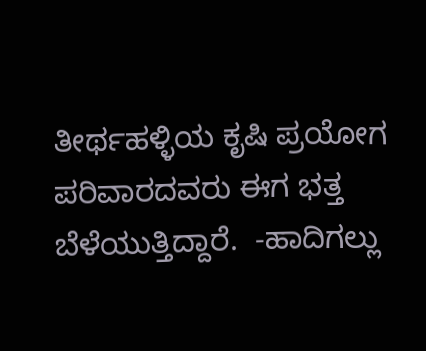ತೀರ್ಥಹಳ್ಳಿಯ ಕೃಷಿ ಪ್ರಯೋಗ ಪರಿವಾರದವರು ಈಗ ಭತ್ತ ಬೆಳೆಯುತ್ತಿದ್ದಾರೆ.  -ಹಾದಿಗಲ್ಲು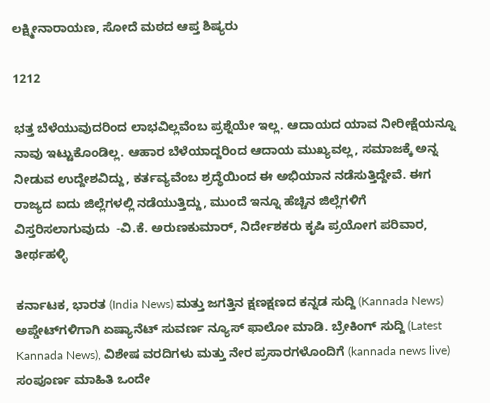ಲಕ್ಷ್ಮೀನಾರಾಯಣ, ಸೋದೆ ಮಠದ ಆಪ್ತ ಶಿಷ್ಯರು

1212

ಭತ್ತ ಬೆಳೆಯುವುದರಿಂದ ಲಾಭವಿಲ್ಲವೆಂಬ ಪ್ರಶ್ನೆಯೇ ಇಲ್ಲ. ಆದಾಯದ ಯಾವ ನೀರೀಕ್ಷೆಯನ್ನೂ ನಾವು ಇಟ್ಟುಕೊಂಡಿಲ್ಲ. ಆಹಾರ ಬೆಳೆಯಾದ್ದರಿಂದ ಆದಾಯ ಮುಖ್ಯವಲ್ಲ, ಸಮಾಜಕ್ಕೆ ಅನ್ನ ನೀಡುವ ಉದ್ದೇಶವಿದ್ದು, ಕರ್ತವ್ಯವೆಂಬ ಶ್ರದ್ಧೆಯಿಂದ ಈ ಅಭಿಯಾನ ನಡೆಸುತ್ತಿದ್ದೇವೆ. ಈಗ ರಾಜ್ಯದ ಐದು ಜಿಲ್ಲೆಗಳಲ್ಲಿ ನಡೆಯುತ್ತಿದ್ದು, ಮುಂದೆ ಇನ್ನೂ ಹೆಚ್ಚಿನ ಜಿಲ್ಲೆಗಳಿಗೆ ವಿಸ್ತರಿಸಲಾಗುವುದು  -ವಿ.ಕೆ. ಅರುಣಕುಮಾರ್‌, ನಿರ್ದೇಶಕರು ಕೃಷಿ ಪ್ರಯೋಗ ಪರಿವಾರ, ತೀರ್ಥಹಳ್ಳಿ

ಕರ್ನಾಟಕ, ಭಾರತ (India News) ಮತ್ತು ಜಗತ್ತಿನ ಕ್ಷಣಕ್ಷಣದ ಕನ್ನಡ ಸುದ್ದಿ (Kannada News) ಅಪ್ಡೇಟ್‌ಗಳಿಗಾಗಿ ಏಷ್ಯಾನೆಟ್ ಸುವರ್ಣ ನ್ಯೂಸ್‌ ಫಾಲೋ ಮಾಡಿ. ಬ್ರೇಕಿಂಗ್ ಸುದ್ದಿ (Latest Kannada News), ವಿಶೇಷ ವರದಿಗಳು ಮತ್ತು ನೇರ ಪ್ರಸಾರಗಳೊಂದಿಗೆ (kannada news live) ಸಂಪೂರ್ಣ ಮಾಹಿತಿ ಒಂದೇ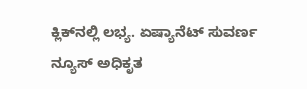ಕ್ಲಿಕ್‌ನಲ್ಲಿ ಲಭ್ಯ. ಏಷ್ಯಾನೆಟ್ ಸುವರ್ಣ ನ್ಯೂಸ್ ಅಧಿಕೃತ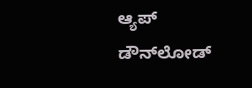ಆ್ಯಪ್ ಡೌನ್‌ಲೋಡ್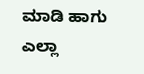ಮಾಡಿ ಹಾಗು ಎಲ್ಲಾ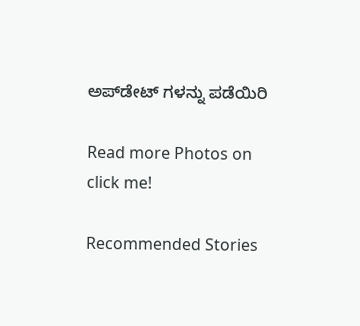ಅಪ್‌ಡೇಟ್ ಗಳನ್ನು ಪಡೆಯಿರಿ

Read more Photos on
click me!

Recommended Stories